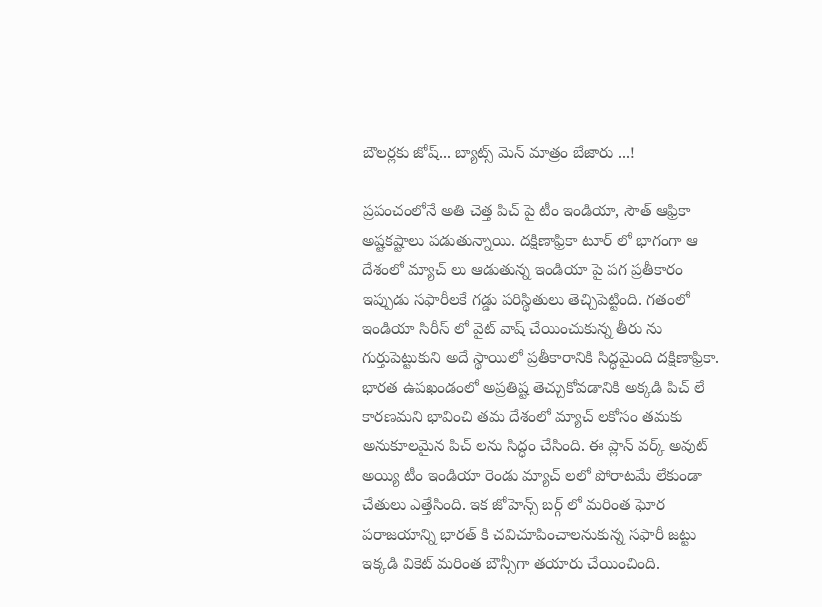బౌలర్లకు జోష్... బ్యాట్స్ మెన్ మాత్రం బేజారు ...!

ప్రపంచంలోనే అతి చెత్త పిచ్ పై టీం ఇండియా, సౌత్ ఆఫ్రికా అష్టకష్టాలు పడుతున్నాయి. దక్షిణాఫ్రికా టూర్ లో భాగంగా ఆ దేశంలో మ్యాచ్ లు ఆడుతున్న ఇండియా పై పగ ప్రతీకారం ఇప్పుడు సఫారీలకే గడ్డు పరిస్థితులు తెచ్చిపెట్టింది. గతంలో ఇండియా సిరీస్ లో వైట్ వాష్ చేయించుకున్న తీరు ను గుర్తుపెట్టుకుని అదే స్థాయిలో ప్రతీకారానికి సిద్ధమైంది దక్షిణాఫ్రికా. భారత ఉపఖండంలో అప్రతిష్ట తెచ్చుకోవడానికి అక్కడి పిచ్ లే కారణమని భావించి తమ దేశంలో మ్యాచ్ లకోసం తమకు అనుకూలమైన పిచ్ లను సిద్ధం చేసింది. ఈ ప్లాన్ వర్క్ అవుట్ అయ్యి టీం ఇండియా రెండు మ్యాచ్ లలో పోరాటమే లేకుండా చేతులు ఎత్తేసింది. ఇక జోహెన్స్ బర్గ్ లో మరింత ఘోర పరాజయాన్ని భారత్ కి చవిచూపించాలనుకున్న సఫారీ జట్టు ఇక్కడి వికెట్ మరింత బౌన్సీగా తయారు చేయించింది.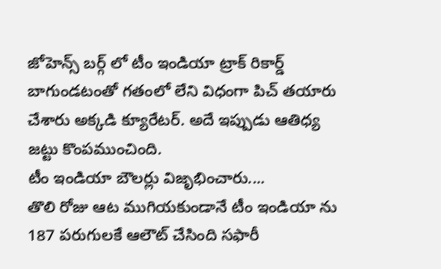జోహెన్స్ బర్గ్ లో టీం ఇండియా ట్రాక్ రికార్డ్ బాగుండటంతో గతంలో లేని విధంగా పిచ్ తయారు చేశారు అక్కడి క్యూరేటర్. అదే ఇప్పుడు ఆతిధ్య జట్టు కొంపముంచింది.
టీం ఇండియా బౌలర్లు విజృభించారు....
తొలి రోజు ఆట ముగియకుండానే టీం ఇండియా ను 187 పరుగులకే ఆలౌట్ చేసింది సఫారీ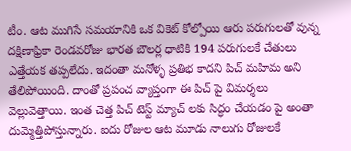టీం. ఆట ముగిసే సమయానికి ఒక వికెట్ కోల్పోయి ఆరు పరుగులతో వున్న దక్షిణాఫ్రికా రెండవరోజు భారత బౌలర్ల ధాటికి 194 పరుగులకే చేతులు ఎత్తేయక తప్పలేదు. ఇదంతా మనోళ్ళ ప్రతిభ కాదని పిచ్ మహిమ అని తేలిపోయింది. దాంతో ప్రపంచ వ్యాప్తంగా ఈ పిచ్ పై విమర్శలు వెల్లువెత్తాయి. ఇంత చెత్త పిచ్ టెస్ట్ మ్యాచ్ లకు సిద్ధం చేయడం పై అంతా దుమ్మెత్తిపోస్తున్నారు. ఐదు రోజుల ఆట మూడు నాలుగు రోజులకే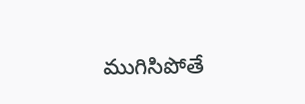ముగిసిపోతే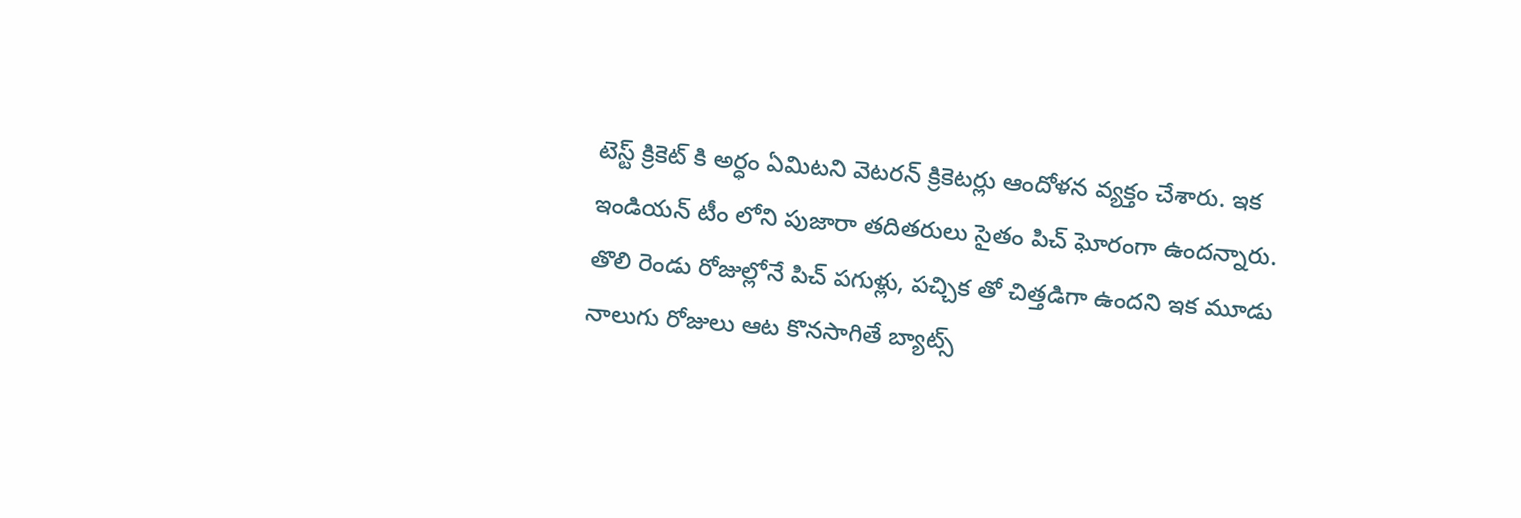టెస్ట్ క్రికెట్ కి అర్ధం ఏమిటని వెటరన్ క్రికెటర్లు ఆందోళన వ్యక్తం చేశారు. ఇక ఇండియన్ టీం లోని పుజారా తదితరులు సైతం పిచ్ ఘోరంగా ఉందన్నారు. తొలి రెండు రోజుల్లోనే పిచ్ పగుళ్లు, పచ్చిక తో చిత్తడిగా ఉందని ఇక మూడు నాలుగు రోజులు ఆట కొనసాగితే బ్యాట్స్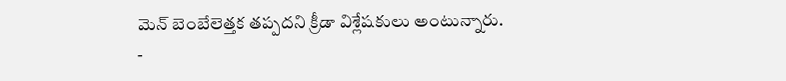మెన్ బెంబేలెత్తక తప్పదని క్రీడా విశ్లేషకులు అంటున్నారు.
-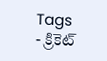Tags
- క్రికెట్